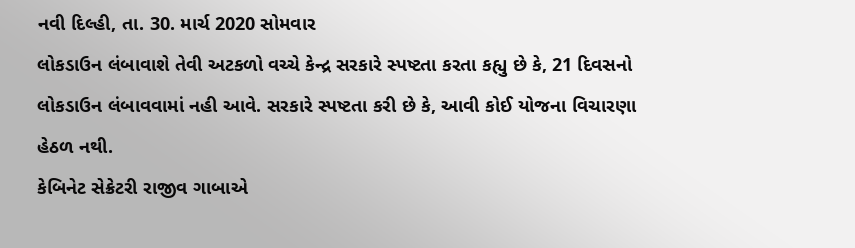નવી દિલ્હી, તા. 30. માર્ચ 2020 સોમવાર
લોકડાઉન લંબાવાશે તેવી અટકળો વચ્ચે કેન્દ્ર સરકારે સ્પષ્ટતા કરતા કહ્યુ છે કે, 21 દિવસનો લોકડાઉન લંબાવવામાં નહી આવે. સરકારે સ્પષ્ટતા કરી છે કે, આવી કોઈ યોજના વિચારણા હેઠળ નથી.
કેબિનેટ સેક્રેટરી રાજીવ ગાબાએ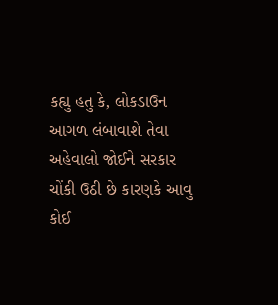કહ્યુ હતુ કે, લોકડાઉન આગળ લંબાવાશે તેવા અહેવાલો જોઈને સરકાર ચોંકી ઉઠી છે કારણકે આવુ કોઈ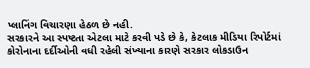પ્લાનિંગ વિચારણા હેઠળ છે નહી.
સરકારને આ સ્પષ્ટતા એટલા માટે કરવી પડે છે કે, કેટલાક મીડિયા રિપોર્ટમાં કોરોનાના દર્દીઓની વધી રહેલી સંખ્યાના કારણે સરકાર લોકડાઉન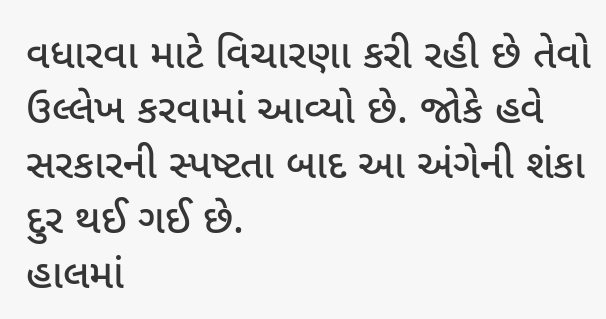વધારવા માટે વિચારણા કરી રહી છે તેવો ઉલ્લેખ કરવામાં આવ્યો છે. જોકે હવે સરકારની સ્પષ્ટતા બાદ આ અંગેની શંકા દુર થઈ ગઈ છે.
હાલમાં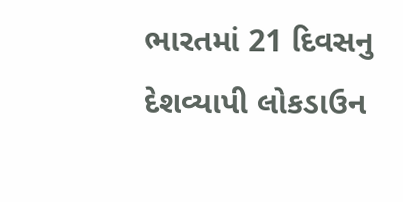ભારતમાં 21 દિવસનુ દેશવ્યાપી લોકડાઉન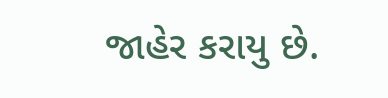જાહેર કરાયુ છે.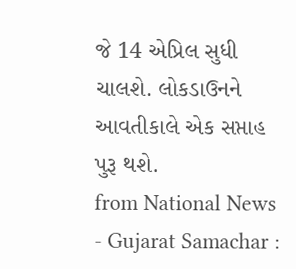જે 14 એપ્રિલ સુધી ચાલશે. લોકડાઉનને આવતીકાલે એક સપ્તાહ પુરૂ થશે.
from National News - Gujarat Samachar :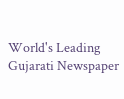World's Leading Gujarati Newspaper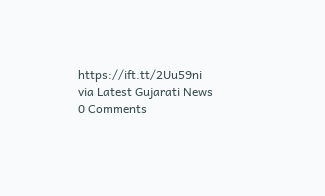https://ift.tt/2Uu59ni
via Latest Gujarati News
0 Comments